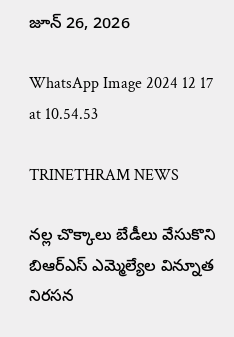జూన్ 26, 2026

WhatsApp Image 2024 12 17 at 10.54.53

TRINETHRAM NEWS

నల్ల చొక్కాలు బేడీలు వేసుకొని బిఆర్ఎస్ ఎమ్మెల్యేల విన్నూత నిరసన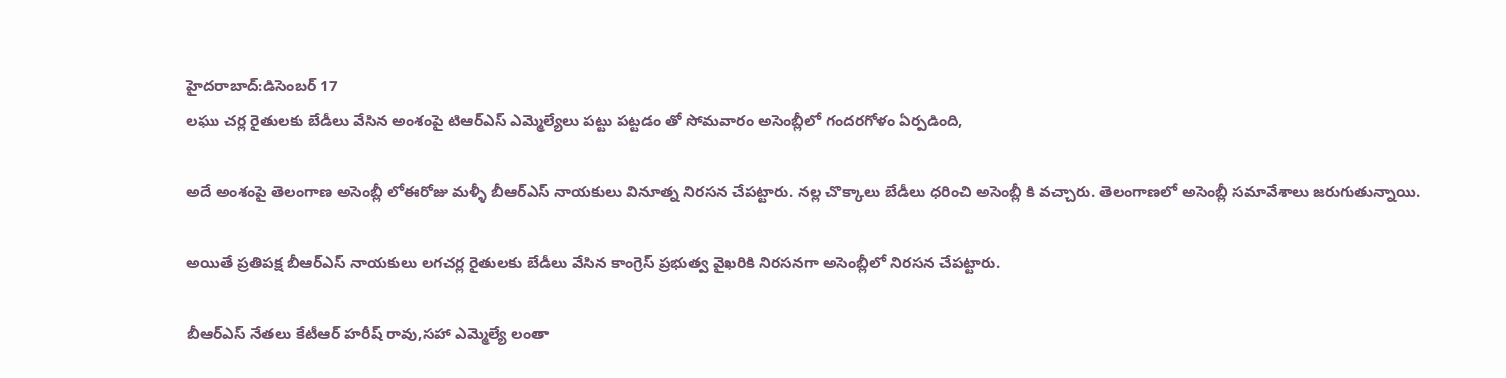హైదరాబాద్:డిసెంబర్ 17
లఘు చర్ల రైతులకు బేడీలు వేసిన అంశంపై టిఆర్ఎస్ ఎమ్మెల్యేలు పట్టు పట్టడం తో సోమవారం అసెంబ్లీలో గందరగోళం ఏర్పడింది,

అదే అంశంపై తెలంగాణ అసెంబ్లీ లోఈరోజు మళ్ళీ బీఆర్ఎస్ నాయకులు వినూత్న నిరసన చేపట్టారు. నల్ల చొక్కాలు బేడీలు ధరించి అసెంబ్లీ కి వచ్చారు. తెలంగాణలో అసెంబ్లీ సమావేశాలు జరుగుతున్నాయి.

అయితే ప్రతిపక్ష బీఆర్ఎస్ నాయకులు లగచర్ల రైతులకు బేడీలు వేసిన కాంగ్రెస్ ప్రభుత్వ వైఖరికి నిరసనగా అసెంబ్లీలో నిరసన చేపట్టారు.

బీఆర్ఎస్ నేతలు కేటీఆర్ హరీష్ రావు,సహా ఎమ్మెల్యే లంతా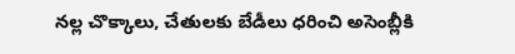నల్ల చొక్కాలు, చేతులకు బేడీలు ధరించి అసెంబ్లీకి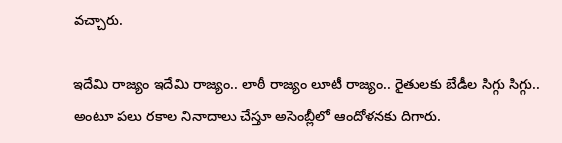వచ్చారు.

ఇదేమి రాజ్యం ఇదేమి రాజ్యం.. లాఠీ రాజ్యం లూటీ రాజ్యం.. రైతులకు బేడీల సిగ్గు సిగ్గు.. అంటూ పలు రకాల నినాదాలు చేస్తూ అసెంబ్లీలో ఆందోళనకు దిగారు.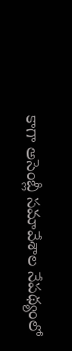కాగా అసెంబ్లీ సమావేశాల నేపథ్యంలో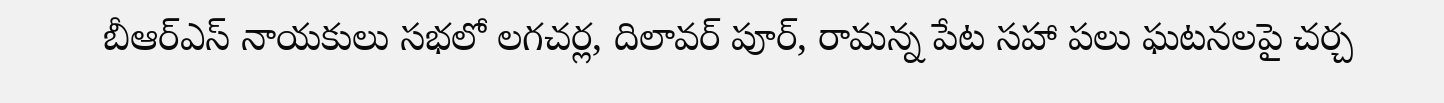బీఆర్ఎస్ నాయకులు సభలో లగచర్ల, దిలావర్ పూర్, రామన్న పేట సహా పలు ఘటనలపై చర్చ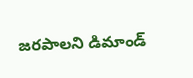జరపాలని డిమాండ్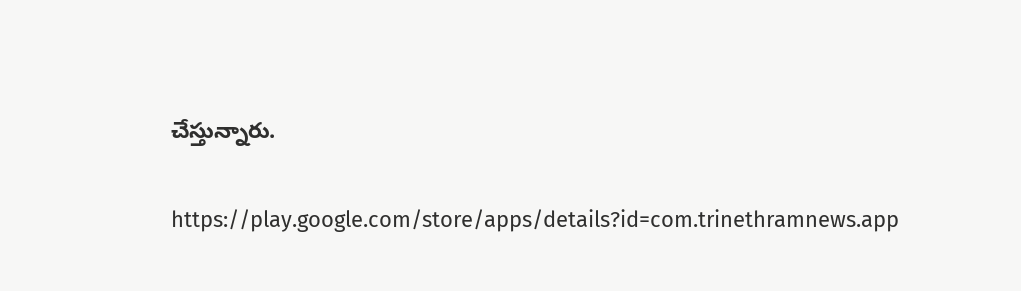చేస్తున్నారు.

https://play.google.com/store/apps/details?id=com.trinethramnews.app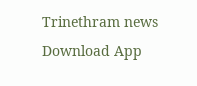Trinethram news
Download App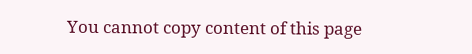You cannot copy content of this page